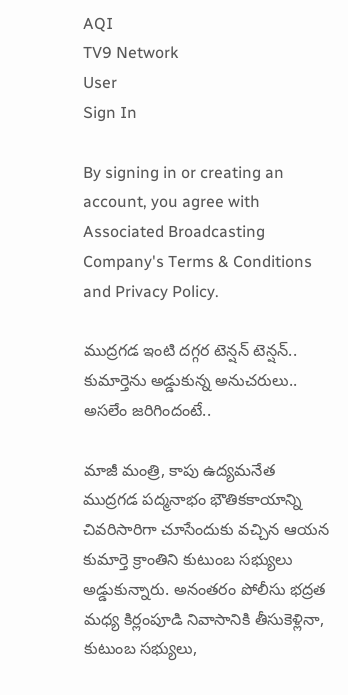AQI
TV9 Network
User
Sign In

By signing in or creating an account, you agree with Associated Broadcasting Company's Terms & Conditions and Privacy Policy.

ముద్రగడ ఇంటి దగ్గర టెన్షన్ టెన్షన్.. కుమార్తెను అడ్డుకున్న అనుచరులు.. అసలేం జరిగిందంటే..

మాజీ మంత్రి, కాపు ఉద్యమనేత ముద్రగడ పద్మనాభం భౌతికకాయాన్ని చివరిసారిగా చూసేందుకు వచ్చిన ఆయన కుమార్తె క్రాంతిని కుటుంబ సభ్యులు అడ్డుకున్నారు. అనంతరం పోలీసు భద్రత మధ్య కిర్లంపూడి నివాసానికి తీసుకెళ్లినా, కుటుంబ సభ్యులు,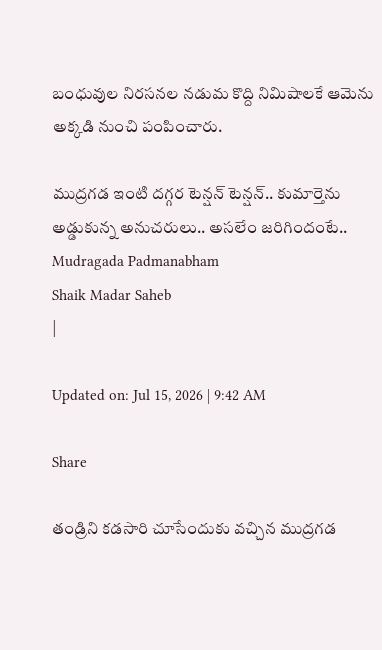బంధువుల నిరసనల నడుమ కొద్ది నిమిషాలకే ఆమెను అక్కడి నుంచి పంపించారు.

ముద్రగడ ఇంటి దగ్గర టెన్షన్ టెన్షన్.. కుమార్తెను అడ్డుకున్న అనుచరులు.. అసలేం జరిగిందంటే..
Mudragada Padmanabham
Shaik Madar Saheb
|

Updated on: Jul 15, 2026 | 9:42 AM

Share

తండ్రిని కడసారి చూసేందుకు వచ్చిన ముద్రగడ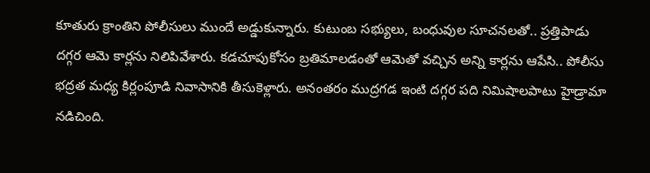కూతురు క్రాంతిని పోలీసులు ముందే అడ్డుకున్నారు. కుటుంబ సభ్యులు, బంధువుల సూచనలతో.. ప్రత్తిపాడు దగ్గర ఆమె కార్లను నిలిపివేశారు. కడచూపుకోసం బ్రతిమాలడంతో ఆమెతో వచ్చిన అన్ని కార్లను ఆపేసి.. పోలీసు భద్రత మధ్య కిర్లంపూడి నివాసానికి తీసుకెళ్లారు. అనంతరం ముద్రగడ ఇంటి దగ్గర పది నిమిషాలపాటు హైడ్రామా నడిచింది.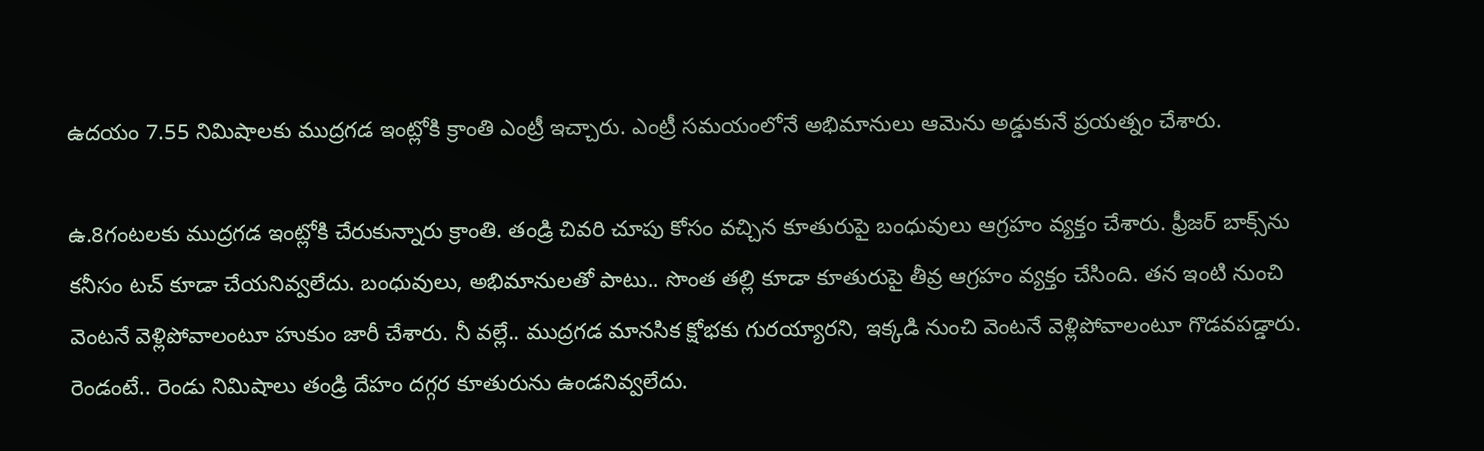ఉదయం 7.55 నిమిషాలకు ముద్రగడ ఇంట్లోకి క్రాంతి ఎంట్రీ ఇచ్చారు. ఎంట్రీ సమయంలోనే అభిమానులు ఆమెను అడ్డుకునే ప్రయత్నం చేశారు.

ఉ.8గంటలకు ముద్రగడ ఇంట్లోకి చేరుకున్నారు క్రాంతి. తండ్రి చివరి చూపు కోసం వచ్చిన కూతురుపై బంధువులు ఆగ్రహం వ్యక్తం చేశారు. ఫ్రీజర్ బాక్స్‌ను కనీసం టచ్‌ కూడా చేయనివ్వలేదు. బంధువులు, అభిమానులతో పాటు.. సొంత తల్లి కూడా కూతురుపై తీవ్ర ఆగ్రహం వ్యక్తం చేసింది. తన ఇంటి నుంచి వెంటనే వెళ్లిపోవాలంటూ హుకుం జారీ చేశారు. నీ వల్లే.. ముద్రగడ మానసిక క్షోభకు గురయ్యారని, ఇక్కడి నుంచి వెంటనే వెళ్లిపోవాలంటూ గొడవపడ్డారు. రెండంటే.. రెండు నిమిషాలు తండ్రి దేహం దగ్గర కూతురును ఉండనివ్వలేదు.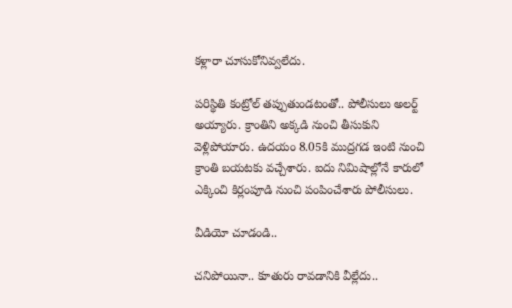కళ్లారా చూసుకోనివ్వలేదు.

పరిస్థితి కంట్రోల్ తప్పుతుండటంతో.. పోలీసులు అలర్ట్ అయ్యారు. క్రాంతిని అక్కడి నుంచి తీసుకుని వెళ్లిపోయారు. ఉదయం 8.05కి ముద్రగడ ఇంటి నుంచి క్రాంతి బయటకు వచ్చేశారు. ఐదు నిమిషాల్లోనే కారులో ఎక్కించి కిర్లంపూడి నుంచి పంపించేశారు పోలీసులు.

వీడియో చూడండి..

చనిపోయినా.. కూతురు రావడానికి వీల్లేదు..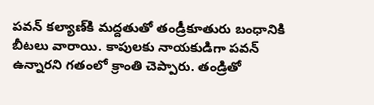పవన్‌ కల్యాణ్‌కి మద్దతుతో తండ్రీకూతురు బంధానికి బీటలు వారాయి. కాపులకు నాయకుడిగా పవన్ ఉన్నారని గతంలో క్రాంతి చెప్పారు. తండ్రితో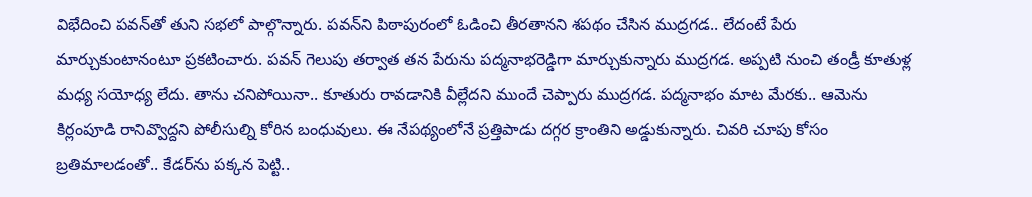విభేదించి పవన్‌తో తుని సభలో పాల్గొన్నారు. పవన్‌ని పిఠాపురంలో ఓడించి తీరతానని శపథం చేసిన ముద్రగడ.. లేదంటే పేరు మార్చుకుంటానంటూ ప్రకటించారు. పవన్ గెలుపు తర్వాత తన పేరును పద్మనాభరెడ్డిగా మార్చుకున్నారు ముద్రగడ. అప్పటి నుంచి తండ్రీ కూతుళ్ల మధ్య సయోధ్య లేదు. తాను చనిపోయినా.. కూతురు రావడానికి వీల్లేదని ముందే చెప్పారు ముద్రగడ. పద్మనాభం మాట మేరకు.. ఆమెను కిర్లంపూడి రానివ్వొద్దని పోలీసుల్ని కోరిన బంధువులు. ఈ నేపథ్యంలోనే ప్రత్తిపాడు దగ్గర క్రాంతిని అడ్డుకున్నారు. చివరి చూపు కోసం బ్రతిమాలడంతో.. కేడర్‌ను పక్కన పెట్టి..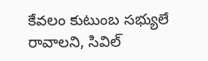కేవలం కుటుంబ సభ్యులే రావాలని, సివిల్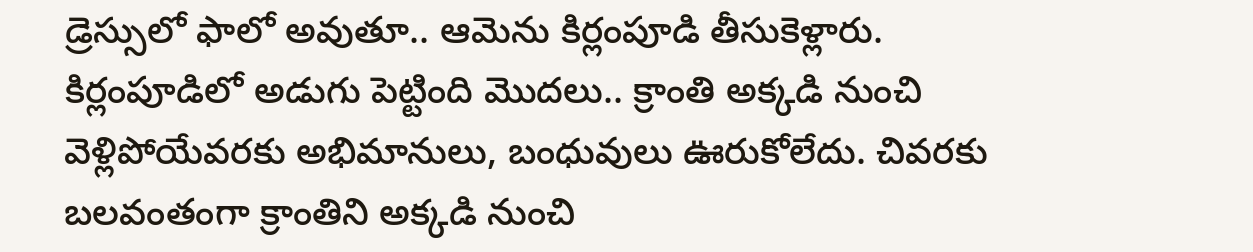డ్రెస్సులో ఫాలో అవుతూ.. ఆమెను కిర్లంపూడి తీసుకెళ్లారు. కిర్లంపూడిలో అడుగు పెట్టింది మొదలు.. క్రాంతి అక్కడి నుంచి వెళ్లిపోయేవరకు అభిమానులు, బంధువులు ఊరుకోలేదు. చివరకు బలవంతంగా క్రాంతిని అక్కడి నుంచి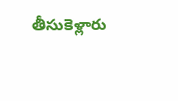తీసుకెళ్లారు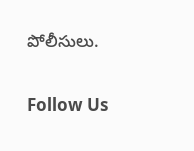పోలీసులు.

Follow Us